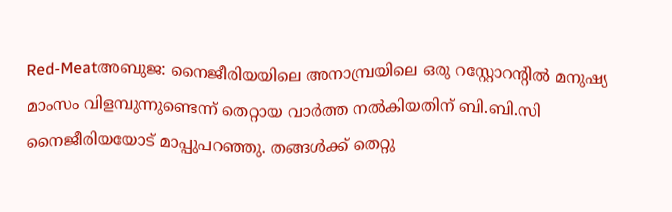Red-Meatഅബുജ: നൈജീരിയയിലെ അനാമ്പ്രയിലെ ഒരു റസ്റ്റോറന്റില്‍ മനുഷ്യ മാംസം വിളമ്പുന്നുണ്ടെന്ന് തെറ്റായ വാര്‍ത്ത നല്‍കിയതിന് ബി.ബി.സി നൈജീരിയയോട് മാപ്പുപറഞ്ഞു. തങ്ങള്‍ക്ക് തെറ്റു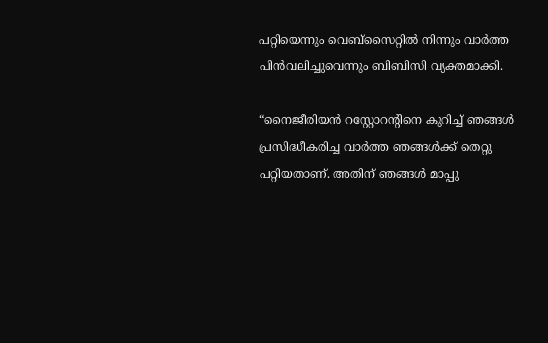പറ്റിയെന്നും വെബ്‌സൈറ്റില്‍ നിന്നും വാര്‍ത്ത പിന്‍വലിച്ചുവെന്നും ബിബിസി വ്യക്തമാക്കി.

“നൈജീരിയന്‍ റസ്റ്റോറന്റിനെ കുറിച്ച് ഞങ്ങള്‍ പ്രസിദ്ധീകരിച്ച വാര്‍ത്ത ഞങ്ങള്‍ക്ക് തെറ്റു പറ്റിയതാണ്. അതിന് ഞങ്ങള്‍ മാപ്പു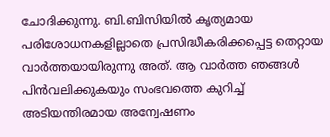ചോദിക്കുന്നു. ബി.ബിസിയില്‍ കൃത്യമായ പരിശോധനകളില്ലാതെ പ്രസിദ്ധീകരിക്കപ്പെട്ട തെറ്റായ വാര്‍ത്തയായിരുന്നു അത്. ആ വാര്‍ത്ത ഞങ്ങള്‍ പിന്‍വലിക്കുകയും സംഭവത്തെ കുറിച്ച് അടിയന്തിരമായ അന്വേഷണം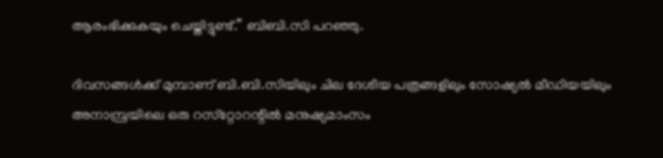ആരംഭിക്കുകയും ചെയ്തിട്ടുണ്ട്.” ബിബി.സി പറഞ്ഞു.

ദിവസങ്ങള്‍ക്ക് മുമ്പാണ് ബി.ബി.സിയിലും ചില ദേശീയ പത്രങ്ങളിലും സോഷ്യല്‍ മീഡിയയിലും അനാമ്പ്രയിലെ ഒരു റസ്‌റ്റോറന്റില്‍ മനുഷ്യമാംസം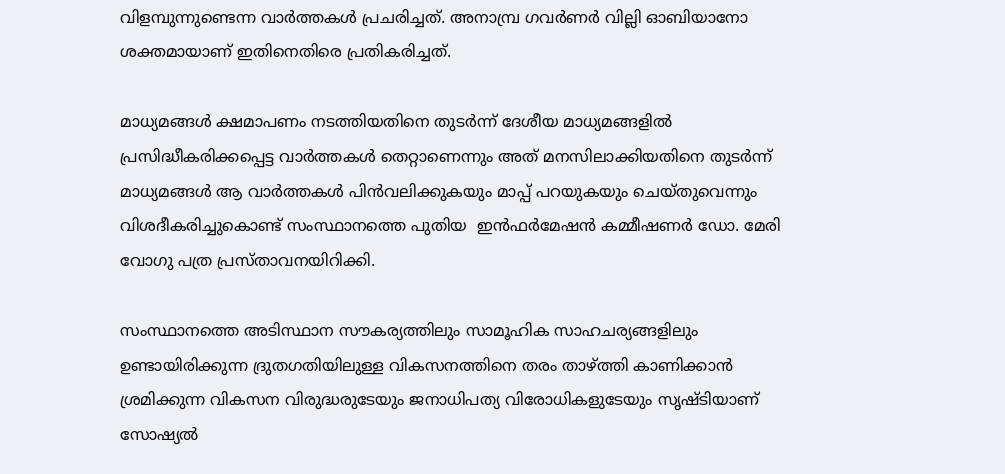വിളമ്പുന്നുണ്ടെന്ന വാര്‍ത്തകള്‍ പ്രചരിച്ചത്. അനാമ്പ്ര ഗവര്‍ണര്‍ വില്ലി ഓബിയാനോ ശക്തമായാണ് ഇതിനെതിരെ പ്രതികരിച്ചത്.

മാധ്യമങ്ങള്‍ ക്ഷമാപണം നടത്തിയതിനെ തുടര്‍ന്ന് ദേശീയ മാധ്യമങ്ങളില്‍ പ്രസിദ്ധീകരിക്കപ്പെട്ട വാര്‍ത്തകള്‍ തെറ്റാണെന്നും അത് മനസിലാക്കിയതിനെ തുടര്‍ന്ന് മാധ്യമങ്ങള്‍ ആ വാര്‍ത്തകള്‍ പിന്‍വലിക്കുകയും മാപ്പ് പറയുകയും ചെയ്തുവെന്നും വിശദീകരിച്ചുകൊണ്ട് സംസ്ഥാനത്തെ പുതിയ  ഇന്‍ഫര്‍മേഷന്‍ കമ്മീഷണര്‍ ഡോ. മേരി വോഗു പത്ര പ്രസ്താവനയിറിക്കി.

സംസ്ഥാനത്തെ അടിസ്ഥാന സൗകര്യത്തിലും സാമൂഹിക സാഹചര്യങ്ങളിലും ഉണ്ടായിരിക്കുന്ന ദ്രുതഗതിയിലുള്ള വികസനത്തിനെ തരം താഴ്ത്തി കാണിക്കാന്‍ ശ്രമിക്കുന്ന വികസന വിരുദ്ധരുടേയും ജനാധിപത്യ വിരോധികളുടേയും സൃഷ്ടിയാണ് സോഷ്യല്‍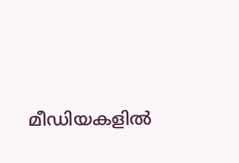മീഡിയകളില്‍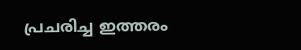പ്രചരിച്ച ഇത്തരം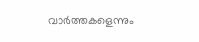വാര്‍ത്തകളെന്നും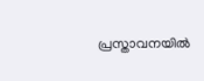പ്രസ്താവനയില്‍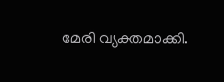മേരി വ്യക്തമാക്കി.